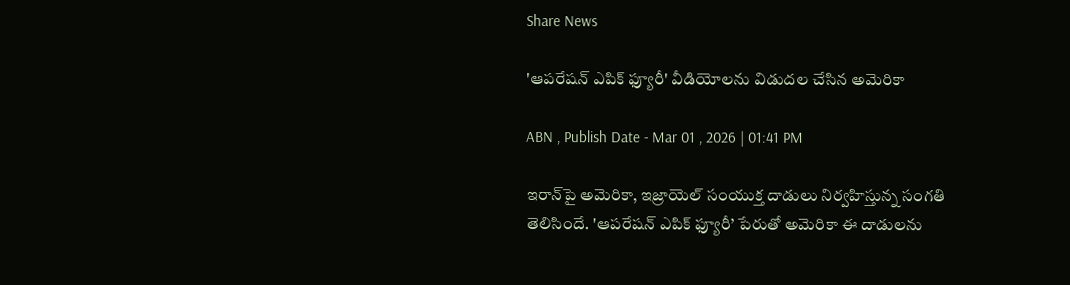Share News

'ఆపరేషన్ ఎపిక్ ఫ్యూరీ' వీడియోలను విడుదల చేసిన అమెరికా

ABN , Publish Date - Mar 01 , 2026 | 01:41 PM

ఇరాన్‌పై అమెరికా, ఇజ్రాయెల్ సంయుక్త దాడులు నిర్వహిస్తున్న సంగతి తెలిసిందే. 'ఆపరేషన్‌ ఎపిక్‌ ఫ్యూరీ’ పేరుతో అమెరికా ఈ దాడులను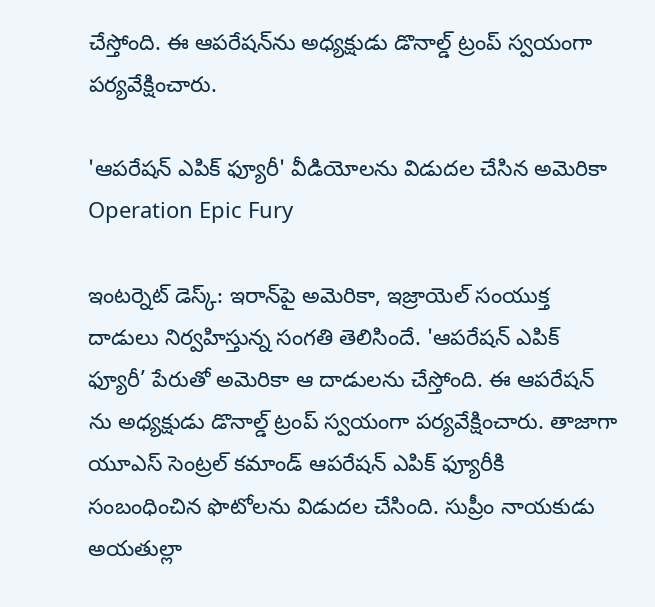చేస్తోంది. ఈ ఆపరేషన్‌ను అధ్యక్షుడు డొనాల్డ్‌ ట్రంప్‌ స్వయంగా పర్యవేక్షించారు.

'ఆపరేషన్ ఎపిక్ ఫ్యూరీ' వీడియోలను విడుదల చేసిన అమెరికా
Operation Epic Fury

ఇంటర్నెట్ డెస్క్: ఇరాన్‌పై అమెరికా, ఇజ్రాయెల్ సంయుక్త దాడులు నిర్వహిస్తున్న సంగతి తెలిసిందే. 'ఆపరేషన్‌ ఎపిక్‌ ఫ్యూరీ’ పేరుతో అమెరికా ఆ దాడులను చేస్తోంది. ఈ ఆపరేషన్ ను అధ్యక్షుడు డొనాల్డ్‌ ట్రంప్‌ స్వయంగా పర్యవేక్షించారు. తాజాగా యూఎస్ సెంట్రల్ కమాండ్ ఆపరేషన్ ఎపిక్ ఫ్యూరీకి సంబంధించిన ఫొటోలను విడుదల చేసింది. సుప్రీం నాయకుడు అయతుల్లా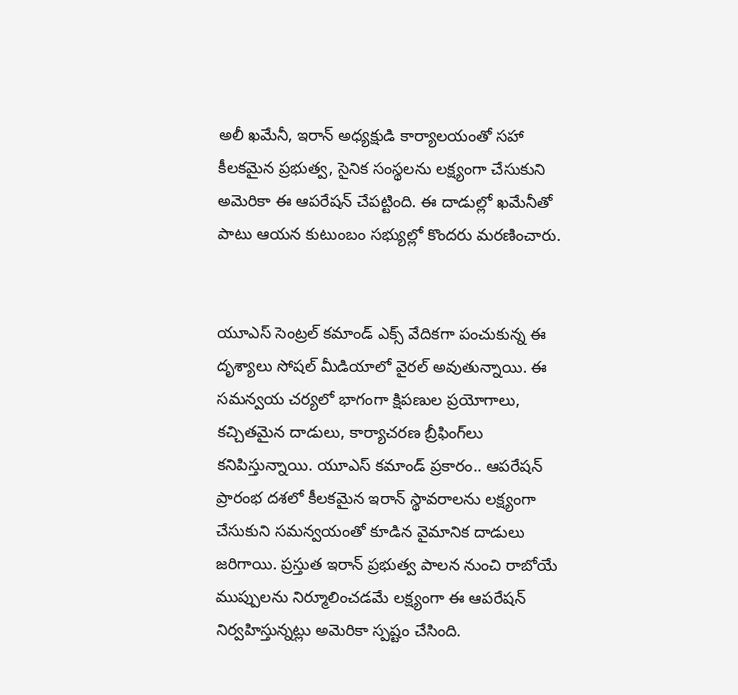అలీ ఖమేనీ, ఇరాన్ అధ్యక్షుడి కార్యాలయంతో సహా కీలకమైన ప్రభుత్వ, సైనిక సంస్థలను లక్ష్యంగా చేసుకుని అమెరికా ఈ ఆపరేషన్ చేపట్టింది. ఈ దాడుల్లో ఖమేనీతో పాటు ఆయన కుటుంబం సభ్యుల్లో కొందరు మరణించారు.


యూఎస్ సెంట్రల్ కమాండ్ ఎక్స్ వేదికగా పంచుకున్న ఈ దృశ్యాలు సోషల్ మీడియాలో వైరల్ అవుతున్నాయి. ఈ సమన్వయ చర్యలో భాగంగా క్షిపణుల ప్రయోగాలు, కచ్చితమైన దాడులు, కార్యాచరణ బ్రీఫింగ్‌లు కనిపిస్తున్నాయి. యూఎస్ కమాండ్ ప్రకారం.. ఆపరేషన్ ప్రారంభ దశలో కీలకమైన ఇరాన్ స్థావరాలను లక్ష్యంగా చేసుకుని సమన్వయంతో కూడిన వైమానిక దాడులు జరిగాయి. ప్రస్తుత ఇరాన్ ప్రభుత్వ పాలన నుంచి రాబోయే ముప్పులను నిర్మూలించడమే లక్ష్యంగా ఈ ఆపరేషన్ నిర్వహిస్తున్నట్లు అమెరికా స్పష్టం చేసింది.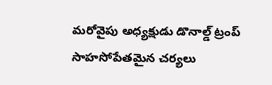మరోవైపు అధ్యక్షుడు డొనాల్డ్‌ ట్రంప్‌ సాహసోపేతమైన చర్యలు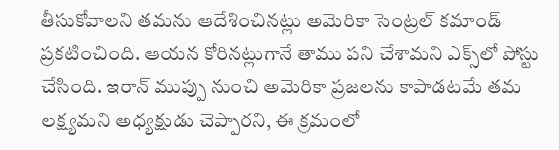తీసుకోవాలని తమను ఆదేశించినట్లు అమెరికా సెంట్రల్‌ కమాండ్‌ ప్రకటించింది. ఆయన కోరినట్లుగానే తాము పని చేశామని ఎక్స్‌లో పోస్టు చేసింది. ఇరాన్‌ ముప్పు నుంచి అమెరికా ప్రజలను కాపాడటమే తమ లక్ష్యమని అధ్యక్షుడు చెప్పారని, ఈ క్రమంలో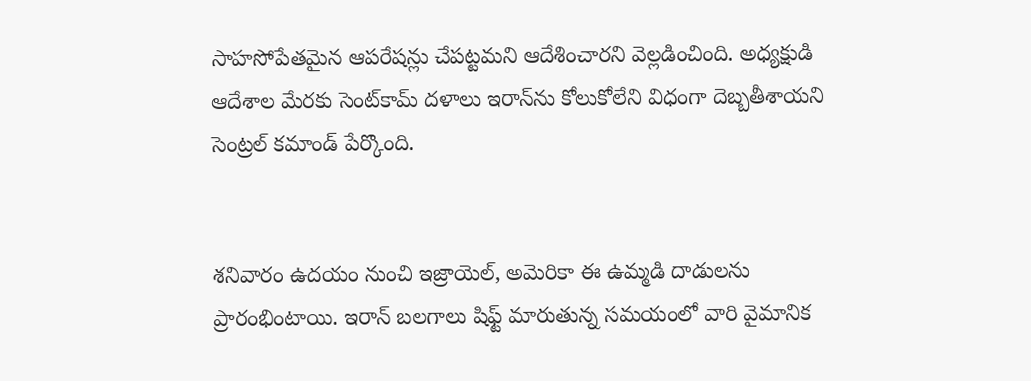సాహసోపేతమైన ఆపరేషన్లు చేపట్టమని ఆదేశించారని వెల్లడించింది. అధ్యక్షుడి ఆదేశాల మేరకు సెంట్‌కామ్‌ దళాలు ఇరాన్‌ను కోలుకోలేని విధంగా దెబ్బతీశాయని సెంట్రల్ కమాండ్ పేర్కొంది.


శనివారం ఉదయం నుంచి ఇజ్రాయెల్, అమెరికా ఈ ఉమ్మడి దాడులను ప్రారంభింటాయి. ఇరాన్ బలగాలు షిఫ్ట్ మారుతున్న సమయంలో వారి వైమానిక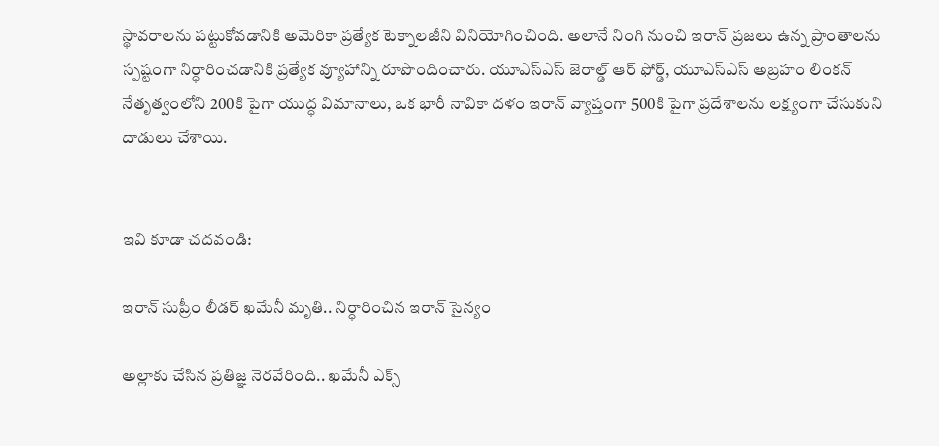స్థావరాలను పట్టుకోవడానికి అమెరికా ప్రత్యేక టెక్నాలజీని వినియోగించింది. అలానే నింగి నుంచి ఇరాన్ ప్రజలు ఉన్న ప్రాంతాలను స్పష్టంగా నిర్ధారించడానికి ప్రత్యేక వ్యూహాన్ని రూపొందించారు. యూఎస్ఎస్ జెరాల్డ్ ఆర్ ఫోర్డ్, యూఎస్ఎస్ అబ్రహం లింకన్ నేతృత్వంలోని 200కి పైగా యుద్ధ విమానాలు, ఒక భారీ నావికా దళం ఇరాన్ వ్యాప్తంగా 500కి పైగా ప్రదేశాలను లక్ష్యంగా చేసుకుని దాడులు చేశాయి.


ఇవి కూడా చదవండి:

ఇరాన్ సుప్రీం లీడర్ ఖమేనీ మృతి.. నిర్ధారించిన ఇరాన్ సైన్యం

అల్లాకు చేసిన ప్రతిజ్ఞ నెరవేరింది.. ఖమేనీ ఎక్స్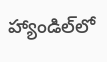హ్యాండిల్‌లో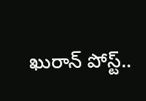ఖురాన్ పోస్ట్..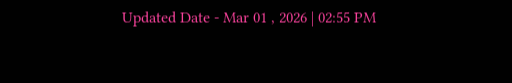Updated Date - Mar 01 , 2026 | 02:55 PM